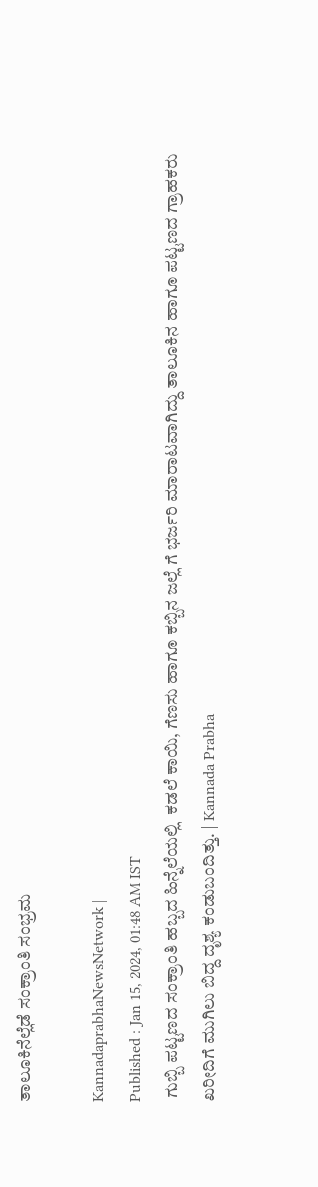ತಾಲೂಕಿನೆಲ್ಲೆಡೆ ಸಂಕ್ರಾಂತಿ ಸಂಭ್ರಮ

KannadaprabhaNewsNetwork |
Published : Jan 15, 2024, 01:48 AM IST
 ಗುಬ್ಬಿ ಪಟ್ಟಣದ ಸಂಕ್ರಾಂತಿ ಹಬ್ಬದ ಹಿನ್ನೆಲೆಯಲ್ಲಿ  ಕಡಲೆ ಕಾಯಿ, ಗೆಣಸು ಹಾಗೂ ಕಬ್ಬಿನ ಜಲ್ಲೆ ಗೆ ಭರ್ಜರಿ ಮಾರಾಟವಾಗಿದ್ದು ತಾಲೂಕಿನ ಹಾಗೂ ಪಟ್ಟಣದ ಗ್ರಾಹಕರು ಖರೀದಿಗೆ ಮುಗಿಲು ಬಿದ್ದ ದೃಶ್ಯ ಕಂಡುಬಂದಿತ್ತು. | Kannada Prabha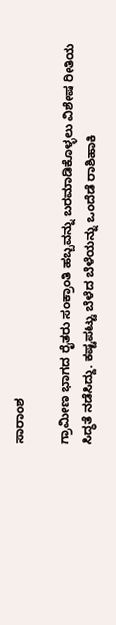ಸಾರಾಂಶ

ಗ್ರಾಮೀಣ ಭಾಗದ ರೈತರು ಸಂಕ್ರಾಂತಿ ಹಬ್ಬವನ್ನು ಬರಮಾಡಿಕೊಳ್ಳಲು ವಿಶೇಷ ರೀತಿಯ ಸಿದ್ಧತೆ ನಡೆಸಿದ್ದು. ಕಷ್ಟಪಟ್ಟು ಬೆಳೆದ ಬೆಳೆಯನ್ನು ಒಂದೆಡೆ ರಾಶಿಹಾಕಿ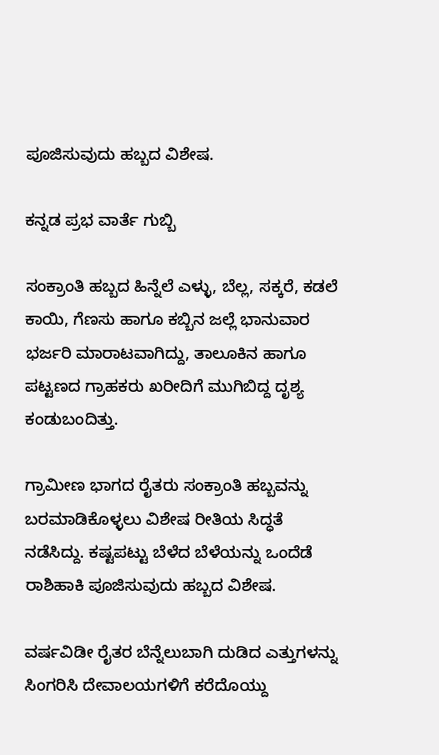ಪೂಜಿಸುವುದು ಹಬ್ಬದ ವಿಶೇಷ.

ಕನ್ನಡ ಪ್ರಭ ವಾರ್ತೆ ಗುಬ್ಬಿ

ಸಂಕ್ರಾಂತಿ ಹಬ್ಬದ ಹಿನ್ನೆಲೆ ಎಳ್ಳು, ಬೆಲ್ಲ, ಸಕ್ಕರೆ, ಕಡಲೆ ಕಾಯಿ, ಗೆಣಸು ಹಾಗೂ ಕಬ್ಬಿನ ಜಲ್ಲೆ ಭಾನುವಾರ ಭರ್ಜರಿ ಮಾರಾಟವಾಗಿದ್ದು, ತಾಲೂಕಿನ ಹಾಗೂ ಪಟ್ಟಣದ ಗ್ರಾಹಕರು ಖರೀದಿಗೆ ಮುಗಿಬಿದ್ದ ದೃಶ್ಯ ಕಂಡುಬಂದಿತ್ತು.

ಗ್ರಾಮೀಣ ಭಾಗದ ರೈತರು ಸಂಕ್ರಾಂತಿ ಹಬ್ಬವನ್ನು ಬರಮಾಡಿಕೊಳ್ಳಲು ವಿಶೇಷ ರೀತಿಯ ಸಿದ್ಧತೆ ನಡೆಸಿದ್ದು. ಕಷ್ಟಪಟ್ಟು ಬೆಳೆದ ಬೆಳೆಯನ್ನು ಒಂದೆಡೆ ರಾಶಿಹಾಕಿ ಪೂಜಿಸುವುದು ಹಬ್ಬದ ವಿಶೇಷ.

ವರ್ಷವಿಡೀ ರೈತರ ಬೆನ್ನೆಲುಬಾಗಿ ದುಡಿದ ಎತ್ತುಗಳನ್ನು ಸಿಂಗರಿಸಿ ದೇವಾಲಯಗಳಿಗೆ ಕರೆದೊಯ್ದು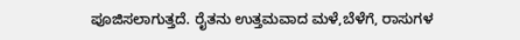ಪೂಜಿಸಲಾಗುತ್ತದೆ. ರೈತನು ಉತ್ತಮವಾದ ಮಳೆ,ಬೆಳೆಗೆ, ರಾಸುಗಳ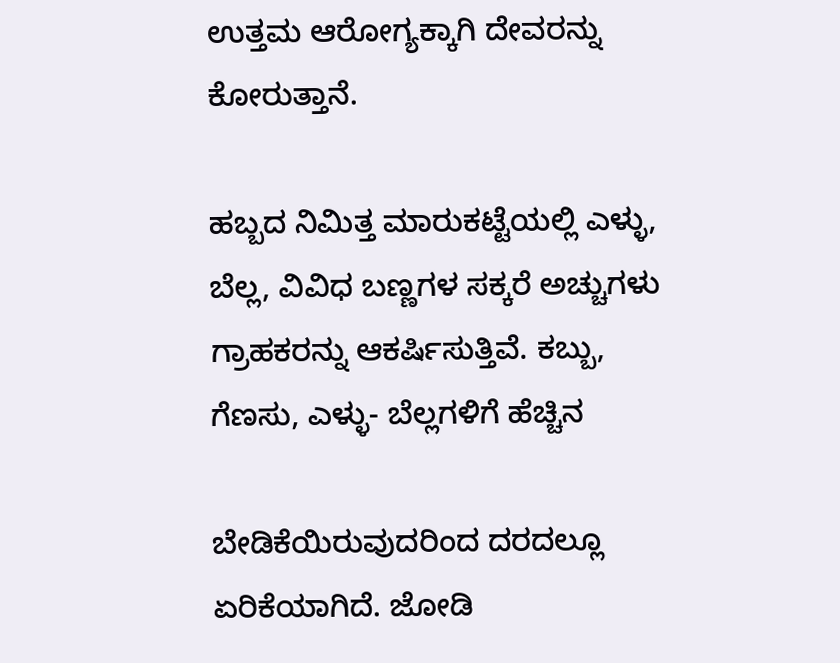ಉತ್ತಮ ಆರೋಗ್ಯಕ್ಕಾಗಿ ದೇವರನ್ನು ಕೋರುತ್ತಾನೆ.

ಹಬ್ಬದ ನಿಮಿತ್ತ ಮಾರುಕಟ್ಟೆಯಲ್ಲಿ ಎಳ್ಳು, ಬೆಲ್ಲ, ವಿವಿಧ ಬಣ್ಣಗಳ ಸಕ್ಕರೆ ಅಚ್ಚುಗಳು ಗ್ರಾಹಕರನ್ನು ಆಕರ್ಷಿಸುತ್ತಿವೆ. ಕಬ್ಬು, ಗೆಣಸು, ಎಳ್ಳು- ಬೆಲ್ಲಗಳಿಗೆ ಹೆಚ್ಚಿನ

ಬೇಡಿಕೆಯಿರುವುದರಿಂದ ದರದಲ್ಲೂ ಏರಿಕೆಯಾಗಿದೆ. ಜೋಡಿ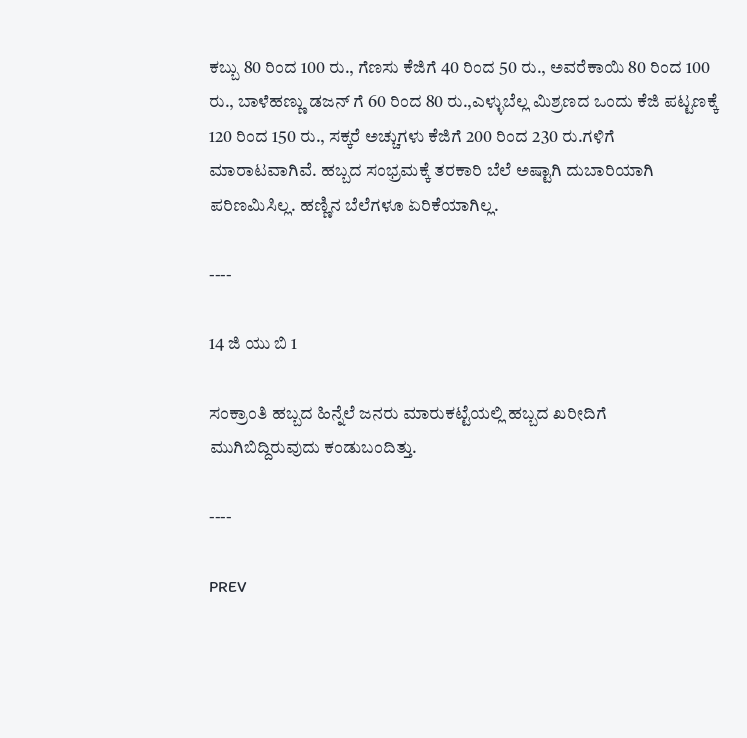ಕಬ್ಬು 80 ರಿಂದ 100 ರು., ಗೆಣಸು ಕೆಜಿಗೆ 40 ರಿಂದ 50 ರು., ಅವರೆಕಾಯಿ 80 ರಿಂದ 100 ರು., ಬಾಳೆಹಣ್ಣು ಡಜನ್ ಗೆ 60 ರಿಂದ 80 ರು.,ಎಳ್ಳುಬೆಲ್ಲ ಮಿಶ್ರಣದ ಒಂದು ಕೆಜಿ ಪಟ್ಟಣಕ್ಕೆ 120 ರಿಂದ 150 ರು., ಸಕ್ಕರೆ ಅಚ್ಚುಗಳು ಕೆಜಿಗೆ 200 ರಿಂದ 230 ರು.ಗಳಿಗೆ ಮಾರಾಟವಾಗಿವೆ. ಹಬ್ಬದ ಸಂಭ್ರಮಕ್ಕೆ ತರಕಾರಿ ಬೆಲೆ ಅಷ್ಟಾಗಿ ದುಬಾರಿಯಾಗಿ ಪರಿಣಮಿಸಿಲ್ಲ. ಹಣ್ಣಿನ ಬೆಲೆಗಳೂ ಏರಿಕೆಯಾಗಿಲ್ಲ.

----

14 ಜಿ ಯು ಬಿ 1

ಸಂಕ್ರಾಂತಿ ಹಬ್ಬದ ಹಿನ್ನೆಲೆ ಜನರು ಮಾರುಕಟ್ಟೆಯಲ್ಲಿ ಹಬ್ಬದ ಖರೀದಿಗೆ ಮುಗಿಬಿದ್ದಿರುವುದು ಕಂಡುಬಂದಿತ್ತು.

----

PREV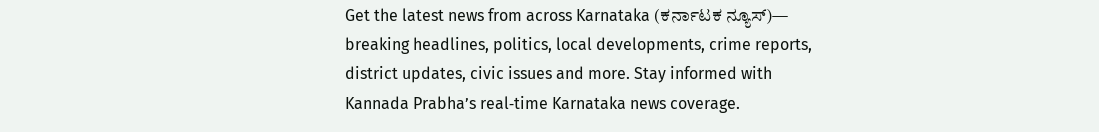Get the latest news from across Karnataka (ಕರ್ನಾಟಕ ನ್ಯೂಸ್)— breaking headlines, politics, local developments, crime reports, district updates, civic issues and more. Stay informed with Kannada Prabha’s real‑time Karnataka news coverage.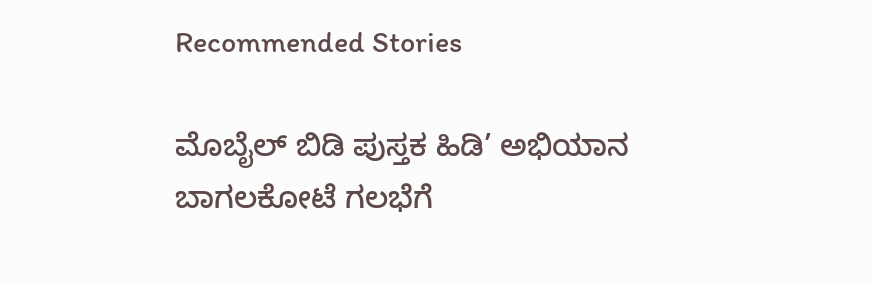Recommended Stories

ಮೊಬೈಲ್‌ ಬಿಡಿ ಪುಸ್ತಕ ಹಿಡಿ’ ಅಭಿಯಾನ
ಬಾಗಲಕೋಟೆ ಗಲಭೆಗೆ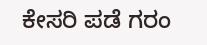ಕೇಸರಿ ಪಡೆ ಗರಂ